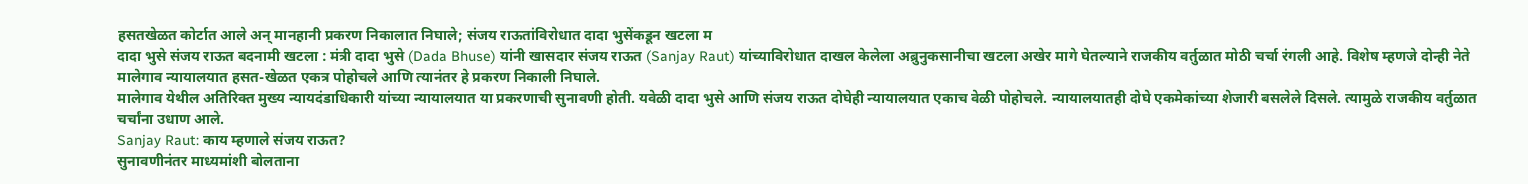हसतखेळत कोर्टात आले अन् मानहानी प्रकरण निकालात निघाले; संजय राऊतांविरोधात दादा भुसेंकडून खटला म
दादा भुसे संजय राऊत बदनामी खटला : मंत्री दादा भुसे (Dada Bhuse) यांनी खासदार संजय राऊत (Sanjay Raut) यांच्याविरोधात दाखल केलेला अब्रुनुकसानीचा खटला अखेर मागे घेतल्याने राजकीय वर्तुळात मोठी चर्चा रंगली आहे. विशेष म्हणजे दोन्ही नेते मालेगाव न्यायालयात हसत-खेळत एकत्र पोहोचले आणि त्यानंतर हे प्रकरण निकाली निघाले.
मालेगाव येथील अतिरिक्त मुख्य न्यायदंडाधिकारी यांच्या न्यायालयात या प्रकरणाची सुनावणी होती. यवेळी दादा भुसे आणि संजय राऊत दोघेही न्यायालयात एकाच वेळी पोहोचले. न्यायालयातही दोघे एकमेकांच्या शेजारी बसलेले दिसले. त्यामुळे राजकीय वर्तुळात चर्चांना उधाण आले.
Sanjay Raut: काय म्हणाले संजय राऊत?
सुनावणीनंतर माध्यमांशी बोलताना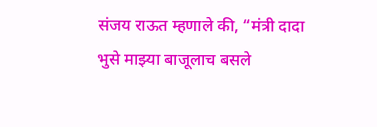संजय राऊत म्हणाले की, “मंत्री दादा भुसे माझ्या बाजूलाच बसले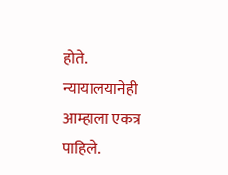होते. न्यायालयानेही आम्हाला एकत्र पाहिले.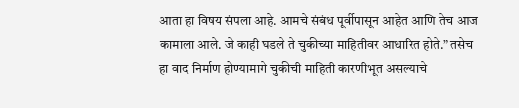आता हा विषय संपला आहे. आमचे संबंध पूर्वीपासून आहेत आणि तेच आज कामाला आले. जे काही घडले ते चुकीच्या माहितीवर आधारित होते.” तसेच हा वाद निर्माण होण्यामागे चुकीची माहिती कारणीभूत असल्याचे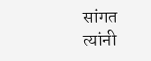सांगत त्यांनी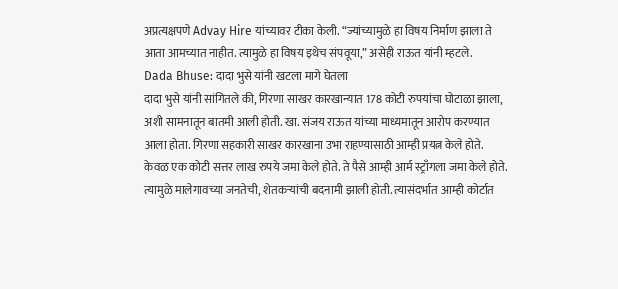अप्रत्यक्षपणे Advay Hire यांच्यावर टीका केली. “ज्यांच्यामुळे हा विषय निर्माण झाला ते आता आमच्यात नाहीत. त्यामुळे हा विषय इथेच संपवूया,” असेही राऊत यांनी म्हटले.
Dada Bhuse: दादा भुसे यांनी खटला मागे घेतला
दादा भुसे यांनी सांगितले की, गिरणा साखर कारखान्यात 178 कोटी रुपयांचा घोटाळा झाला, अशी सामनातून बातमी आली होती. खा. संजय राऊत यांच्या माध्यमातून आरोप करण्यात आला होता. गिरणा सहकारी साखर कारखाना उभा राहण्यासाठी आम्ही प्रयत्न केले होते. केवळ एक कोटी सत्तर लाख रुपये जमा केले होते. ते पैसे आम्ही आर्म स्ट्राँगला जमा केले होते. त्यामुळे मालेगावच्या जनतेची, शेतकऱ्यांची बदनामी झाली होती. त्यासंदर्भात आम्ही कोर्टात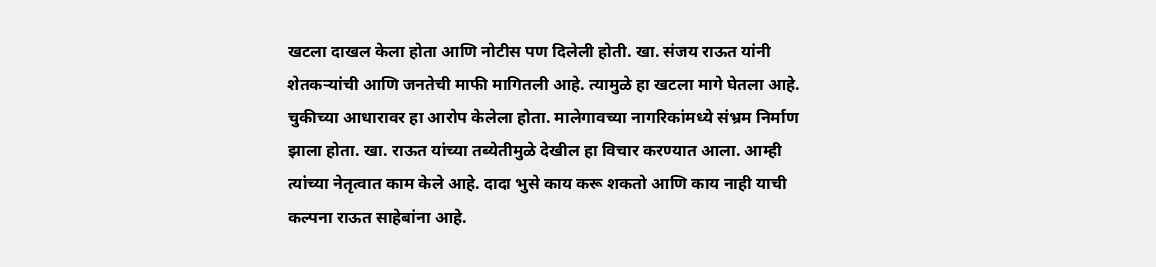खटला दाखल केला होता आणि नोटीस पण दिलेली होती. खा. संजय राऊत यांनी शेतकऱ्यांची आणि जनतेची माफी मागितली आहे. त्यामुळे हा खटला मागे घेतला आहे. चुकीच्या आधारावर हा आरोप केलेला होता. मालेगावच्या नागरिकांमध्ये संभ्रम निर्माण झाला होता. खा. राऊत यांच्या तब्येतीमुळे देखील हा विचार करण्यात आला. आम्ही त्यांच्या नेतृत्वात काम केले आहे. दादा भुसे काय करू शकतो आणि काय नाही याची कल्पना राऊत साहेबांना आहे.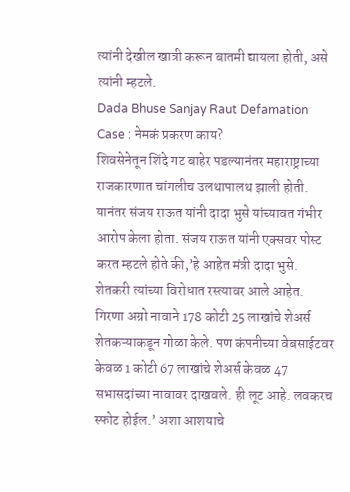त्यांनी देखील खात्री करून बातमी द्यायला होती, असे त्यांनी म्हटले.
Dada Bhuse Sanjay Raut Defamation Case : नेमकं प्रकरण काय?
शिवसेनेतून शिंदे गट बाहेर पडल्यानंतर महाराष्ट्राच्या राजकारणात चांगलीच उलथापालथ झाली होती. यानंतर संजय राऊत यांनी दादा भुसे यांच्यावत गंभीर आरोप केला होता. संजय राऊत यांनी एक्सवर पोस्ट करत म्हटले होते की,’हे आहेत मंत्री दादा भुसे. शेतकरी त्यांच्या विरोधात रस्त्यावर आले आहेत. गिरणा अग्रो नावाने 178 कोटी 25 लाखांचे शेअर्स शेतकऱ्याकडून गोळा केले. पण कंपनीच्या वेबसाईटवर केवळ 1 कोटी 67 लाखांचे शेअर्स केवळ 47 सभासदांच्या नावावर दाखवले. ही लूट आहे. लवकरच स्फोट होईल.’ अशा आशयाचे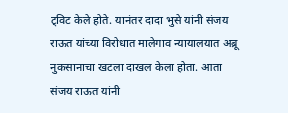ट्विट केले होते. यानंतर दादा भुसे यांनी संजय राऊत यांच्या विरोधात मालेगाव न्यायालयात अब्रू नुकसानाचा खटला दाखल केला होता. आता संजय राऊत यांनी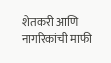शेतकरी आणि नागरिकांची माफी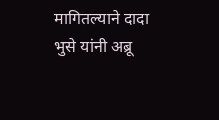मागितल्याने दादा भुसे यांनी अब्रू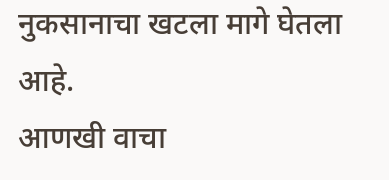नुकसानाचा खटला मागे घेतला आहे.
आणखी वाचा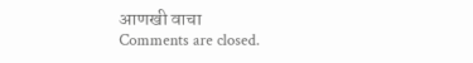आणखी वाचा
Comments are closed.